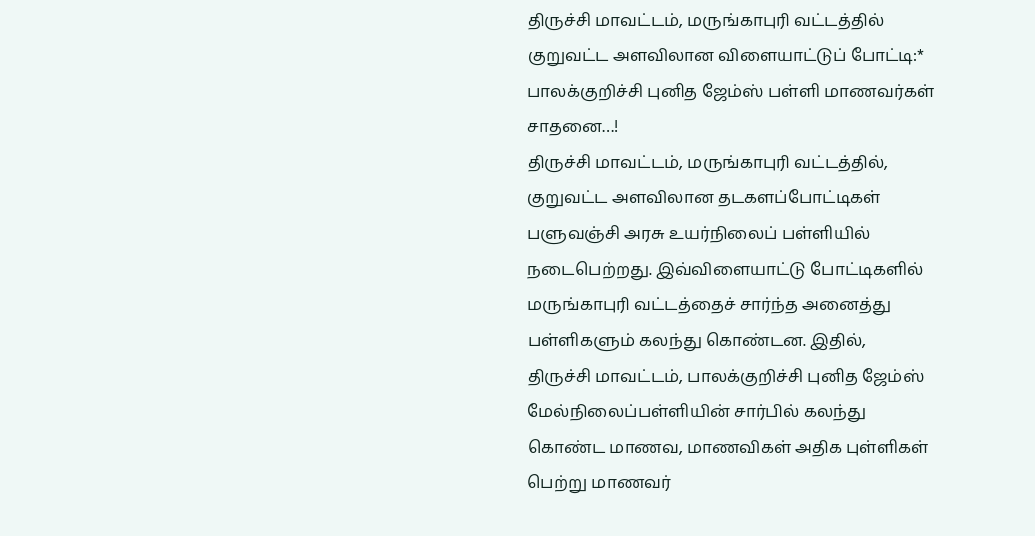திருச்சி மாவட்டம், மருங்காபுரி வட்டத்தில் குறுவட்ட அளவிலான விளையாட்டுப் போட்டி:* பாலக்குறிச்சி புனித ஜேம்ஸ் பள்ளி மாணவர்கள் சாதனை…!
திருச்சி மாவட்டம், மருங்காபுரி வட்டத்தில், குறுவட்ட அளவிலான தடகளப்போட்டிகள் பளுவஞ்சி அரசு உயர்நிலைப் பள்ளியில் நடைபெற்றது. இவ்விளையாட்டு போட்டிகளில் மருங்காபுரி வட்டத்தைச் சார்ந்த அனைத்து பள்ளிகளும் கலந்து கொண்டன. இதில்,
திருச்சி மாவட்டம், பாலக்குறிச்சி புனித ஜேம்ஸ் மேல்நிலைப்பள்ளியின் சார்பில் கலந்து கொண்ட மாணவ, மாணவிகள் அதிக புள்ளிகள் பெற்று மாணவர்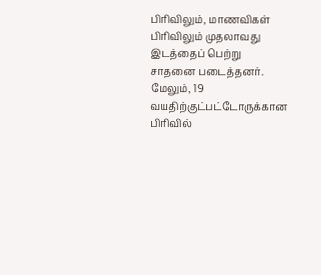பிரிவிலும், மாணவிகள் பிரிவிலும் முதலாவது இடத்தைப் பெற்று சாதனை படைத்தனர். மேலும், 19 வயதிற்குட்பட்டோருக்கான பிரிவில்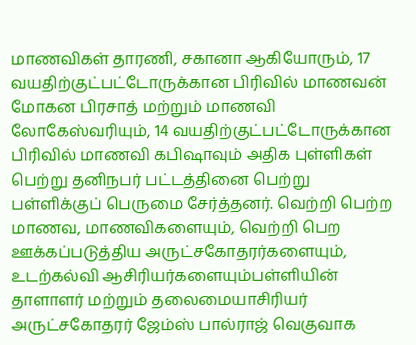மாணவிகள் தாரணி, சகானா ஆகியோரும், 17 வயதிற்குட்பட்டோருக்கான பிரிவில் மாணவன் மோகன பிரசாத் மற்றும் மாணவி லோகேஸ்வரியும், 14 வயதிற்குட்பட்டோருக்கான பிரிவில் மாணவி கபிஷாவும் அதிக புள்ளிகள் பெற்று தனிநபர் பட்டத்தினை பெற்று பள்ளிக்குப் பெருமை சேர்த்தனர். வெற்றி பெற்ற மாணவ, மாணவிகளையும், வெற்றி பெற ஊக்கப்படுத்திய அருட்சகோதரர்களையும், உடற்கல்வி ஆசிரியர்களையும்பள்ளியின் தாளாளர் மற்றும் தலைமையாசிரியர் அருட்சகோதரர் ஜேம்ஸ் பால்ராஜ் வெகுவாக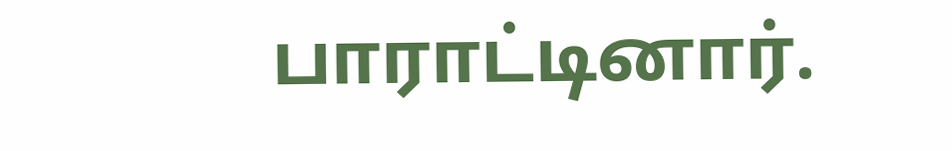பாராட்டினார்.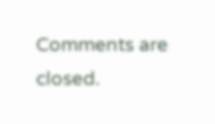Comments are closed.